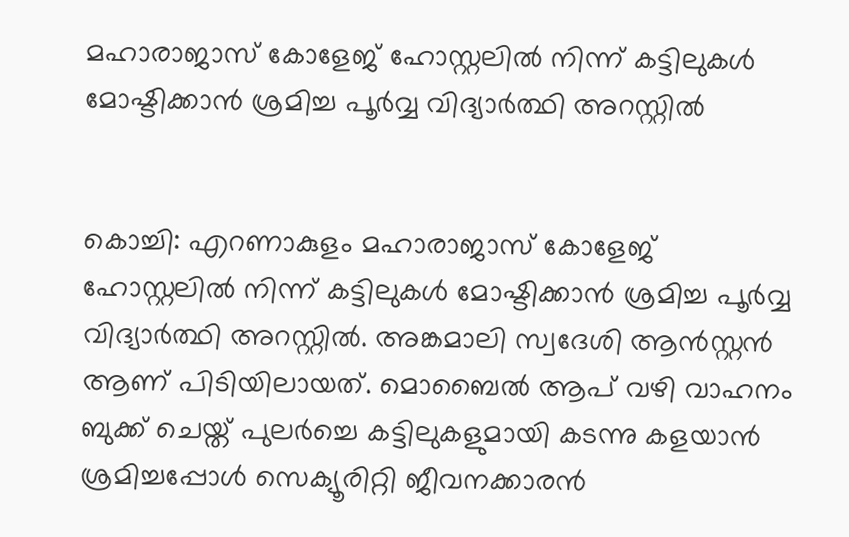മഹാരാജാസ് കോളേജ് ഹോസ്റ്റലിൽ നിന്ന് കട്ടിലുകൾ മോഷ്ടിക്കാൻ ശ്രമിച്ച പൂർവ്വ വിദ്യാർത്ഥി അറസ്റ്റിൽ


കൊച്ചി: എറണാകുളം മഹാരാജാസ് കോളേജ് ഹോസ്റ്റലിൽ നിന്ന് കട്ടിലുകൾ മോഷ്ടിക്കാൻ ശ്രമിച്ച പൂർവ്വ വിദ്യാർത്ഥി അറസ്റ്റിൽ. അങ്കമാലി സ്വദേശി ആൻസ്റ്റൻ ആണ് പിടിയിലായത്. മൊബൈൽ ആപ് വഴി വാഹനം ബുക്ക് ചെയ്ത് പുലർച്ചെ കട്ടിലുകളുമായി കടന്നു കളയാൻ ശ്രമിച്ചപ്പോൾ സെക്യൂരിറ്റി ജീവനക്കാരൻ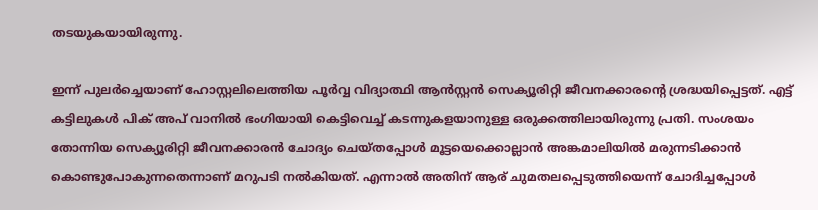തടയുകയായിരുന്നു.

ഇന്ന് പുലർച്ചെയാണ് ഹോസ്റ്റലിലെത്തിയ പൂർവ്വ വിദ്യാ‍ത്ഥി ആൻസ്റ്റൻ സെക്യൂരിറ്റി ജീവനക്കാരന്‍റെ ശ്രദ്ധയിപ്പെട്ടത്. എട്ട് കട്ടിലുകൾ പിക് അപ് വാനിൽ ഭംഗിയായി കെട്ടിവെച്ച് കടന്നുകളയാനുള്ള ഒരുക്കത്തിലായിരുന്നു പ്രതി. സംശയം തോന്നിയ സെക്യൂരിറ്റി ജീവനക്കാരൻ ചോദ്യം ചെയ്തപ്പോൾ മൂട്ടയെക്കൊല്ലാൻ അങ്കമാലിയിൽ മരുന്നടിക്കാൻ കൊണ്ടുപോകുന്നതെന്നാണ് മറുപടി നൽകിയത്. എന്നാൽ അതിന് ആര് ചുമതലപ്പെടുത്തിയെന്ന് ചോദിച്ചപ്പോൾ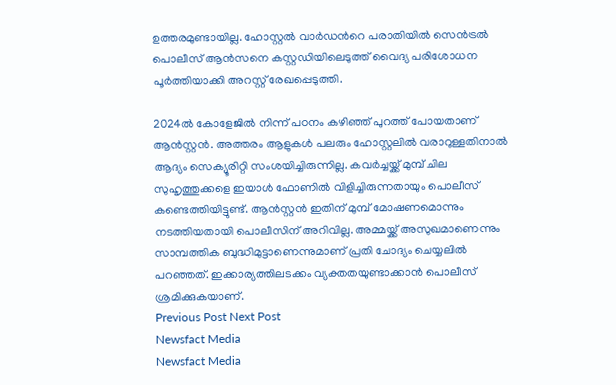ഉത്തരമുണ്ടായില്ല. ഹോസ്റ്റൽ വാർഡന്‍റെ പരാതിയിൽ സെൻട്രൽ പൊലീസ് ആൻസനെ കസ്റ്റഡിയിലെടുത്ത് വൈദ്യ പരിശോധന പൂർത്തിയാക്കി അറസ്റ്റ് രേഖപ്പെടുത്തി.

2024ൽ കോളേജിൽ നിന്ന് പഠനം കഴിഞ്ഞ് പുറത്ത് പോയതാണ് ആൻസ്റ്റൻ. അത്തരം ആളുകൾ പലരും ഹോസ്റ്റലിൽ വരാറുള്ളതിനാൽ ആദ്യം സെക്യൂരിറ്റി സംശയിച്ചിരുന്നില്ല. കവർച്ചയ്ക്ക് മുമ്പ് ചില സുഹൃത്തുക്കളെ ഇയാൾ ഫോണിൽ വിളിച്ചിരുന്നതായും പൊലീസ് കണ്ടെത്തിയിട്ടുണ്ട്. ആൻസ്റ്റൻ ഇതിന് മുമ്പ് മോഷണമൊന്നും നടത്തിയതായി പൊലീസിന് അറിവില്ല. അമ്മയ്ക്ക് അസുഖമാണെന്നും സാമ്പത്തിക ബുദ്ധിമുട്ടാണെന്നുമാണ് പ്രതി ചോദ്യം ചെയ്യലിൽ പറഞ്ഞത്. ഇക്കാര്യത്തിലടക്കം വ്യക്തതയുണ്ടാക്കാൻ പൊലീസ് ശ്രമിക്കുകയാണ്.
Previous Post Next Post
Newsfact Media
Newsfact Media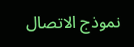نموذج الاتصال